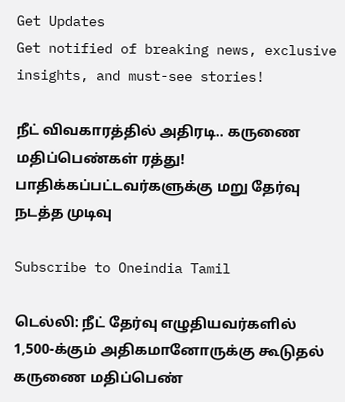Get Updates
Get notified of breaking news, exclusive insights, and must-see stories!

நீட் விவகாரத்தில் அதிரடி.. கருணை மதிப்பெண்கள் ரத்து! பாதிக்கப்பட்டவர்களுக்கு மறு தேர்வு நடத்த முடிவு

Subscribe to Oneindia Tamil

டெல்லி: நீட் தேர்வு எழுதியவர்களில் 1,500-க்கும் அதிகமானோருக்கு கூடுதல் கருணை மதிப்பெண்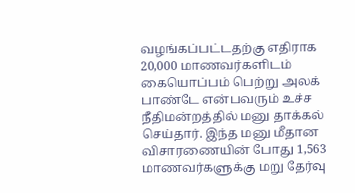வழங்கப்பட்டதற்கு எதிராக 20,000 மாணவர்களிடம் கையொப்பம் பெற்று அலக் பாண்டே என்பவரும் உச்ச நீதிமன்றத்தில் மனு தாக்கல் செய்தார். இந்த மனு மீதான விசாரணையின் போது 1,563 மாணவர்களுக்கு மறு தேர்வு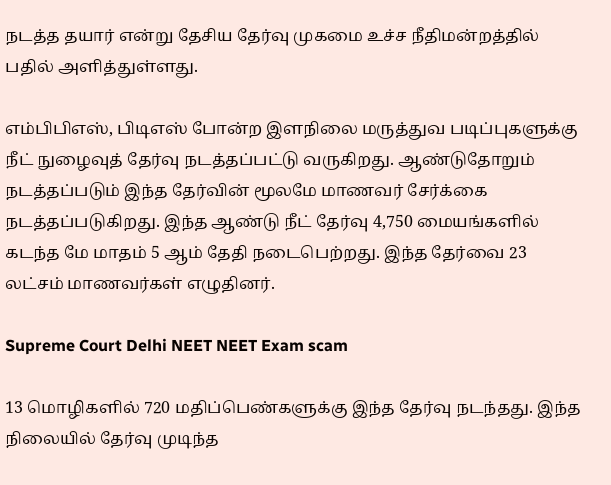நடத்த தயார் என்று தேசிய தேர்வு முகமை உச்ச நீதிமன்றத்தில் பதில் அளித்துள்ளது.

எம்பிபிஎஸ், பிடிஎஸ் போன்ற இளநிலை மருத்துவ படிப்புகளுக்கு நீட் நுழைவுத் தேர்வு நடத்தப்பட்டு வருகிறது. ஆண்டுதோறும் நடத்தப்படும் இந்த தேர்வின் மூலமே மாணவர் சேர்க்கை நடத்தப்படுகிறது. இந்த ஆண்டு நீட் தேர்வு 4,750 மையங்களில் கடந்த மே மாதம் 5 ஆம் தேதி நடைபெற்றது. இந்த தேர்வை 23 லட்சம் மாணவர்கள் எழுதினர்.

Supreme Court Delhi NEET NEET Exam scam

13 மொழிகளில் 720 மதிப்பெண்களுக்கு இந்த தேர்வு நடந்தது. இந்த நிலையில் தேர்வு முடிந்த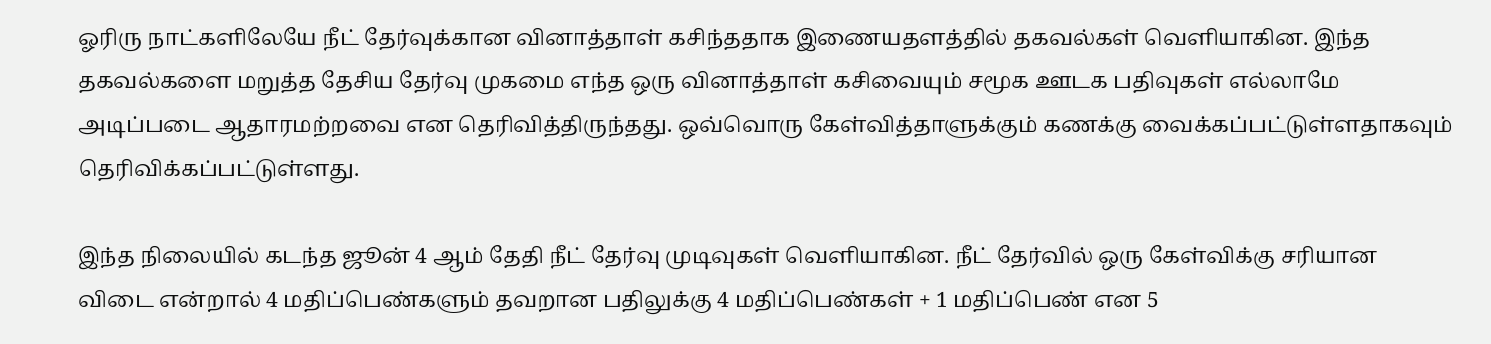ஓரிரு நாட்களிலேயே நீட் தேர்வுக்கான வினாத்தாள் கசிந்ததாக இணையதளத்தில் தகவல்கள் வெளியாகின. இந்த தகவல்களை மறுத்த தேசிய தேர்வு முகமை எந்த ஒரு வினாத்தாள் கசிவையும் சமூக ஊடக பதிவுகள் எல்லாமே அடிப்படை ஆதாரமற்றவை என தெரிவித்திருந்தது. ஒவ்வொரு கேள்வித்தாளுக்கும் கணக்கு வைக்கப்பட்டுள்ளதாகவும் தெரிவிக்கப்பட்டுள்ளது.

இந்த நிலையில் கடந்த ஜூன் 4 ஆம் தேதி நீட் தேர்வு முடிவுகள் வெளியாகின. நீட் தேர்வில் ஒரு கேள்விக்கு சரியான விடை என்றால் 4 மதிப்பெண்களும் தவறான பதிலுக்கு 4 மதிப்பெண்கள் + 1 மதிப்பெண் என 5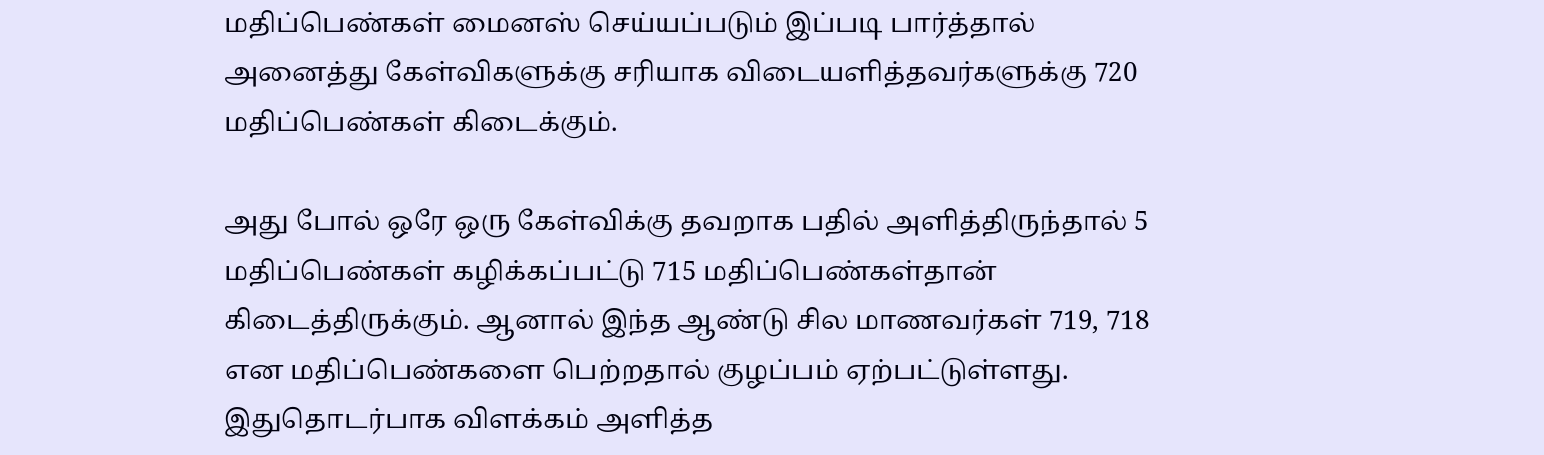மதிப்பெண்கள் மைனஸ் செய்யப்படும் இப்படி பார்த்தால் அனைத்து கேள்விகளுக்கு சரியாக விடையளித்தவர்களுக்கு 720 மதிப்பெண்கள் கிடைக்கும்.

அது போல் ஒரே ஒரு கேள்விக்கு தவறாக பதில் அளித்திருந்தால் 5 மதிப்பெண்கள் கழிக்கப்பட்டு 715 மதிப்பெண்கள்தான் கிடைத்திருக்கும். ஆனால் இந்த ஆண்டு சில மாணவர்கள் 719, 718 என மதிப்பெண்களை பெற்றதால் குழப்பம் ஏற்பட்டுள்ளது. இதுதொடர்பாக விளக்கம் அளித்த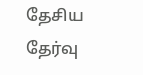தேசிய தேர்வு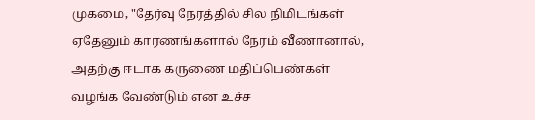முகமை, "தேர்வு நேரத்தில் சில நிமிடங்கள் ஏதேனும் காரணங்களால் நேரம் வீணானால், அதற்கு ஈடாக கருணை மதிப்பெண்கள் வழங்க வேண்டும் என உச்ச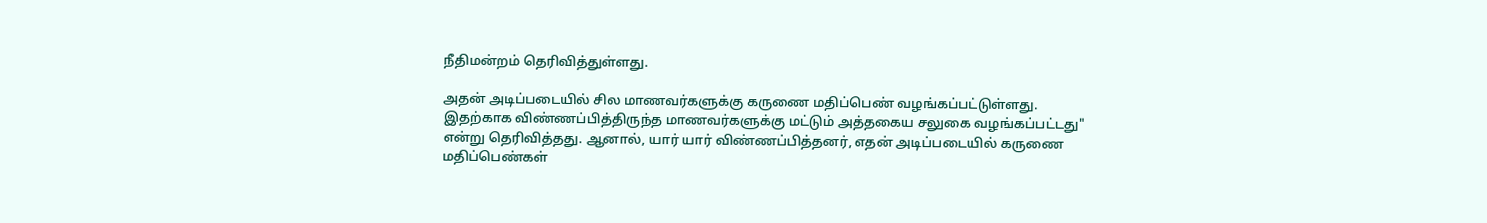நீதிமன்றம் தெரிவித்துள்ளது.

அதன் அடிப்படையில் சில மாணவர்களுக்கு கருணை மதிப்பெண் வழங்கப்பட்டுள்ளது. இதற்காக விண்ணப்பித்திருந்த மாணவர்களுக்கு மட்டும் அத்தகைய சலுகை வழங்கப்பட்டது" என்று தெரிவித்தது. ஆனால், யார் யார் விண்ணப்பித்தனர், எதன் அடிப்படையில் கருணை மதிப்பெண்கள்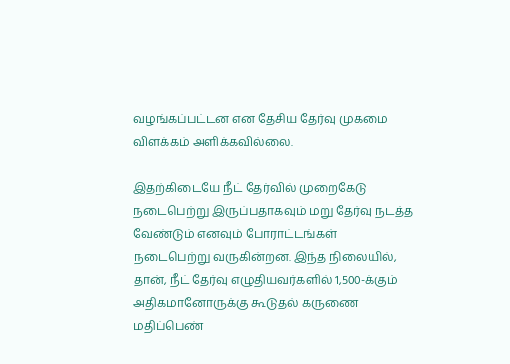வழங்கப்பட்டன என தேசிய தேர்வு முகமை விளக்கம் அளிக்கவில்லை.

இதற்கிடையே நீட் தேர்வில் முறைகேடு நடைபெற்று இருப்பதாகவும் மறு தேர்வு நடத்த வேண்டும் எனவும் போராட்டங்கள் நடைபெற்று வருகின்றன. இந்த நிலையில், தான், நீட் தேர்வு எழுதியவர்களில் 1,500-க்கும் அதிகமானோருக்கு கூடுதல் கருணை மதிப்பெண்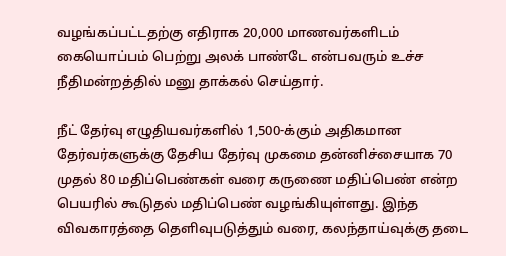வழங்கப்பட்டதற்கு எதிராக 20,000 மாணவர்களிடம் கையொப்பம் பெற்று அலக் பாண்டே என்பவரும் உச்ச நீதிமன்றத்தில் மனு தாக்கல் செய்தார்.

நீட் தேர்வு எழுதியவர்களில் 1,500-க்கும் அதிகமான தேர்வர்களுக்கு தேசிய தேர்வு முகமை தன்னிச்சையாக 70 முதல் 80 மதிப்பெண்கள் வரை கருணை மதிப்பெண் என்ற பெயரில் கூடுதல் மதிப்பெண் வழங்கியுள்ளது. இந்த விவகாரத்தை தெளிவுபடுத்தும் வரை, கலந்தாய்வுக்கு தடை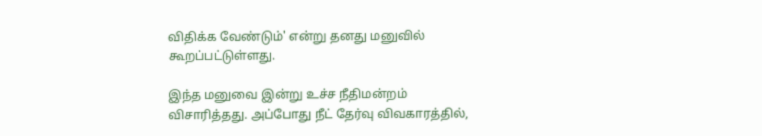விதிக்க வேண்டும்' என்று தனது மனுவில் கூறப்பட்டுள்ளது.

இந்த மனுவை இன்று உச்ச நீதிமன்றம் விசாரித்தது. அப்போது நீட் தேர்வு விவகாரத்தில்,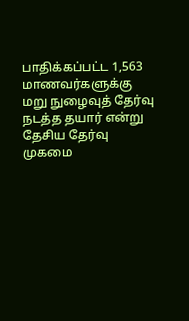பாதிக்கப்பட்ட 1,563 மாணவர்களுக்கு மறு நுழைவுத் தேர்வு நடத்த தயார் என்று தேசிய தேர்வு முகமை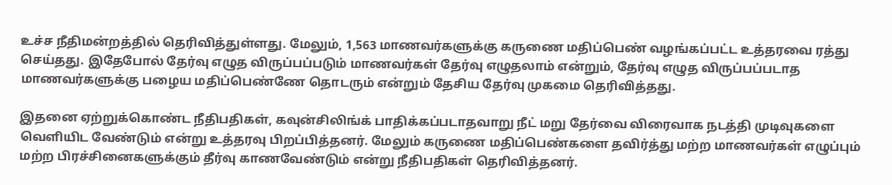உச்ச நீதிமன்றத்தில் தெரிவித்துள்ளது. மேலும், 1,563 மாணவர்களுக்கு கருணை மதிப்பெண் வழங்கப்பட்ட உத்தரவை ரத்து செய்தது. இதேபோல் தேர்வு எழுத விருப்பப்படும் மாணவர்கள் தேர்வு எழுதலாம் என்றும், தேர்வு எழுத விருப்பப்படாத மாணவர்களுக்கு பழைய மதிப்பெண்ணே தொடரும் என்றும் தேசிய தேர்வு முகமை தெரிவித்தது.

இதனை ஏற்றுக்கொண்ட நீதிபதிகள், கவுன்சிலிங்க் பாதிக்கப்படாதவாறு நீட் மறு தேர்வை விரைவாக நடத்தி முடிவுகளை வெளியிட வேண்டும் என்று உத்தரவு பிறப்பித்தனர். மேலும் கருணை மதிப்பெண்களை தவிர்த்து மற்ற மாணவர்கள் எழுப்பும் மற்ற பிரச்சினைகளுக்கும் தீர்வு காணவேண்டும் என்று நீதிபதிகள் தெரிவித்தனர்.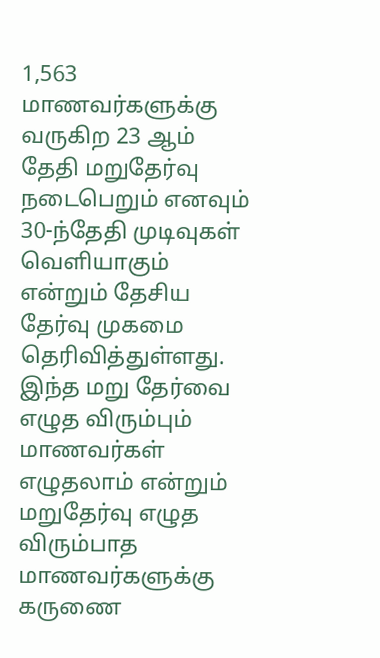1,563 மாணவர்களுக்கு வருகிற 23 ஆம் தேதி மறுதேர்வு நடைபெறும் எனவும் 30-ந்தேதி முடிவுகள் வெளியாகும் என்றும் தேசிய தேர்வு முகமை தெரிவித்துள்ளது. இந்த மறு தேர்வை எழுத விரும்பும் மாணவர்கள் எழுதலாம் என்றும் மறுதேர்வு எழுத விரும்பாத மாணவர்களுக்கு கருணை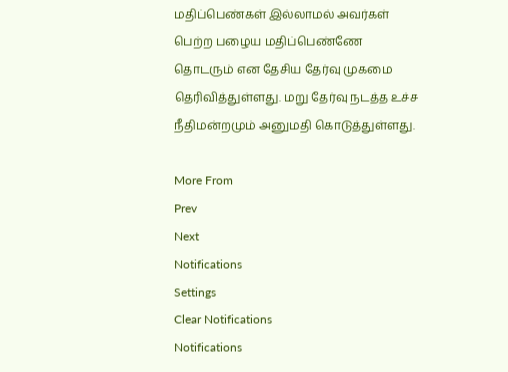மதிப்பெண்கள் இல்லாமல் அவர்கள் பெற்ற பழைய மதிப்பெண்ணே தொடரும் என தேசிய தேர்வு முகமை தெரிவித்துள்ளது. மறு தேர்வு நடத்த உச்ச நீதிமன்றமும் அனுமதி கொடுத்துள்ளது.

More From
Prev
Next
Notifications
Settings
Clear Notifications
Notifications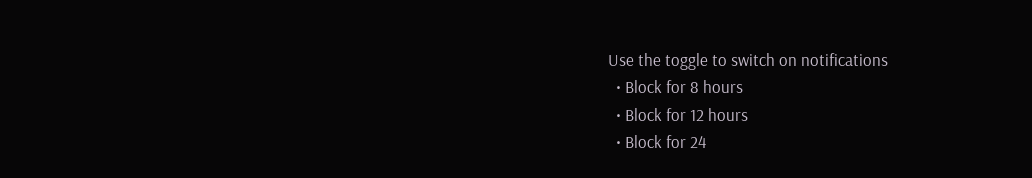Use the toggle to switch on notifications
  • Block for 8 hours
  • Block for 12 hours
  • Block for 24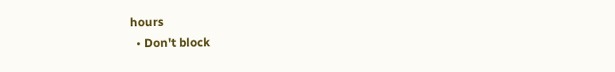hours
  • Don't block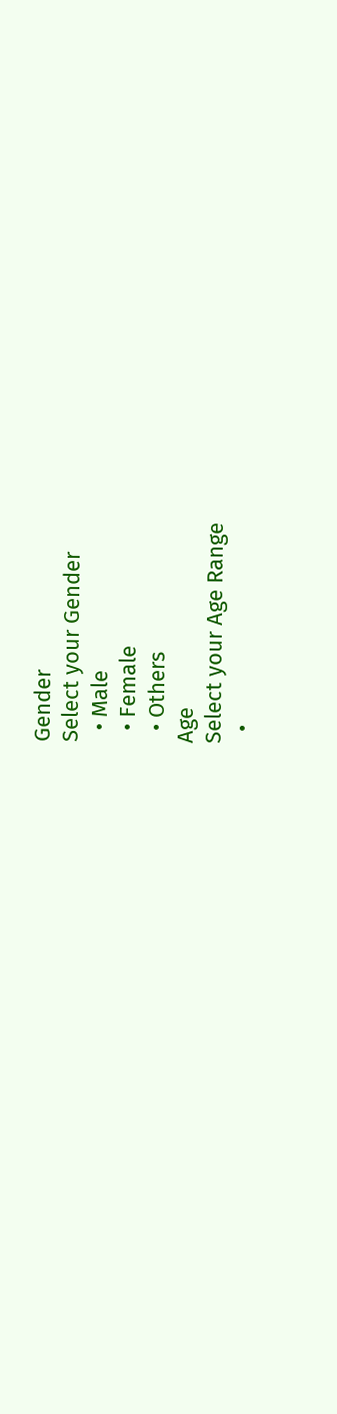Gender
Select your Gender
  • Male
  • Female
  • Others
Age
Select your Age Range
  •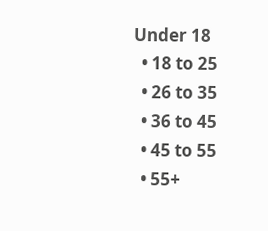Under 18
  • 18 to 25
  • 26 to 35
  • 36 to 45
  • 45 to 55
  • 55+